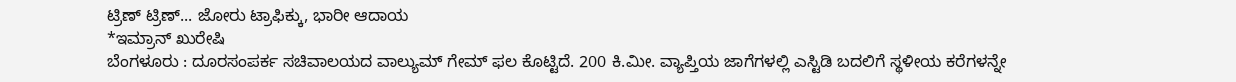ಟ್ರಿಣ್ ಟ್ರಿಣ್... ಜೋರು ಟ್ರಾಫಿಕ್ಕು, ಭಾರೀ ಆದಾಯ
*ಇಮ್ರಾನ್ ಖುರೇಷಿ
ಬೆಂಗಳೂರು : ದೂರಸಂಪರ್ಕ ಸಚಿವಾಲಯದ ವಾಲ್ಯುಮ್ ಗೇಮ್ ಫಲ ಕೊಟ್ಟಿದೆ. 200 ಕಿ.ಮೀ. ವ್ಯಾಪ್ತಿಯ ಜಾಗೆಗಳಲ್ಲಿ ಎಸ್ಟಿಡಿ ಬದಲಿಗೆ ಸ್ಥಳೀಯ ಕರೆಗಳನ್ನೇ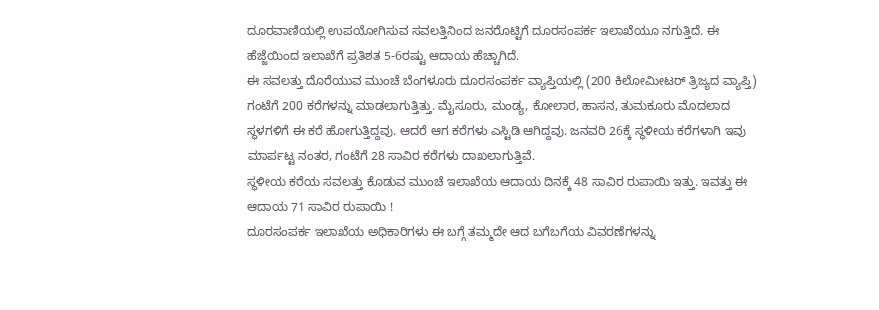ದೂರವಾಣಿಯಲ್ಲಿ ಉಪಯೋಗಿಸುವ ಸವಲತ್ತಿನಿಂದ ಜನರೊಟ್ಟಿಗೆ ದೂರಸಂಪರ್ಕ ಇಲಾಖೆಯೂ ನಗುತ್ತಿದೆ. ಈ ಹೆಜ್ಜೆಯಿಂದ ಇಲಾಖೆಗೆ ಪ್ರತಿಶತ 5-6ರಷ್ಟು ಆದಾಯ ಹೆಚ್ಚಾಗಿದೆ.
ಈ ಸವಲತ್ತು ದೊರೆಯುವ ಮುಂಚೆ ಬೆಂಗಳೂರು ದೂರಸಂಪರ್ಕ ವ್ಯಾಪ್ತಿಯಲ್ಲಿ (200 ಕಿಲೋಮೀಟರ್ ತ್ರಿಜ್ಯದ ವ್ಯಾಪ್ತಿ) ಗಂಟೆಗೆ 200 ಕರೆಗಳನ್ನು ಮಾಡಲಾಗುತ್ತಿತ್ತು. ಮೈಸೂರು, ಮಂಡ್ಯ, ಕೋಲಾರ, ಹಾಸನ, ತುಮಕೂರು ಮೊದಲಾದ ಸ್ಥಳಗಳಿಗೆ ಈ ಕರೆ ಹೋಗುತ್ತಿದ್ದವು. ಆದರೆ ಆಗ ಕರೆಗಳು ಎಸ್ಟಿಡಿ ಆಗಿದ್ದವು. ಜನವರಿ 26ಕ್ಕೆ ಸ್ಥಳೀಯ ಕರೆಗಳಾಗಿ ಇವು ಮಾರ್ಪಟ್ಟ ನಂತರ, ಗಂಟೆಗೆ 28 ಸಾವಿರ ಕರೆಗಳು ದಾಖಲಾಗುತ್ತಿವೆ.
ಸ್ಥಳೀಯ ಕರೆಯ ಸವಲತ್ತು ಕೊಡುವ ಮುಂಚೆ ಇಲಾಖೆಯ ಆದಾಯ ದಿನಕ್ಕೆ 48 ಸಾವಿರ ರುಪಾಯಿ ಇತ್ತು. ಇವತ್ತು ಈ ಆದಾಯ 71 ಸಾವಿರ ರುಪಾಯಿ !
ದೂರಸಂಪರ್ಕ ಇಲಾಖೆಯ ಅಧಿಕಾರಿಗಳು ಈ ಬಗ್ಗೆ ತಮ್ಮದೇ ಆದ ಬಗೆಬಗೆಯ ವಿವರಣೆಗಳನ್ನು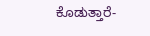ಕೊಡುತ್ತಾರೆ-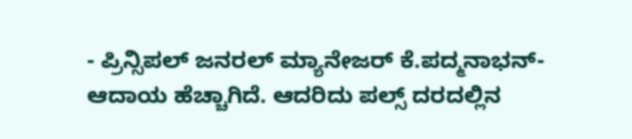- ಪ್ರಿನ್ಸಿಪಲ್ ಜನರಲ್ ಮ್ಯಾನೇಜರ್ ಕೆ.ಪದ್ಮನಾಭನ್- ಆದಾಯ ಹೆಚ್ಚಾಗಿದೆ. ಆದರಿದು ಪಲ್ಸ್ ದರದಲ್ಲಿನ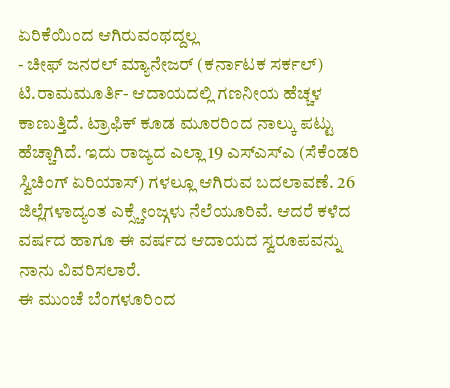ಏರಿಕೆಯಿಂದ ಆಗಿರುವಂಥದ್ದಲ್ಲ
- ಚೀಫ್ ಜನರಲ್ ಮ್ಯಾನೇಜರ್ (ಕರ್ನಾಟಕ ಸರ್ಕಲ್) ಟಿ.ರಾಮಮೂರ್ತಿ- ಆದಾಯದಲ್ಲಿ ಗಣನೀಯ ಹೆಚ್ಚಳ ಕಾಣುತ್ತಿದೆ. ಟ್ರಾಫಿಕ್ ಕೂಡ ಮೂರರಿಂದ ನಾಲ್ಕು ಪಟ್ಟು ಹೆಚ್ಚಾಗಿದೆ. ಇದು ರಾಜ್ಯದ ಎಲ್ಲಾ 19 ಎಸ್ಎಸ್ಎ (ಸೆಕೆಂಡರಿ ಸ್ವಿಚಿಂಗ್ ಏರಿಯಾಸ್) ಗಳಲ್ಲೂ ಆಗಿರುವ ಬದಲಾವಣೆ. 26 ಜಿಲ್ಲೆಗಳಾದ್ಯಂತ ಎಕ್ಸ್ಚೇಂಜ್ಗಳು ನೆಲೆಯೂರಿವೆ. ಆದರೆ ಕಳೆದ ವರ್ಷದ ಹಾಗೂ ಈ ವರ್ಷದ ಆದಾಯದ ಸ್ವರೂಪವನ್ನು ನಾನು ವಿವರಿಸಲಾರೆ.
ಈ ಮುಂಚೆ ಬೆಂಗಳೂರಿಂದ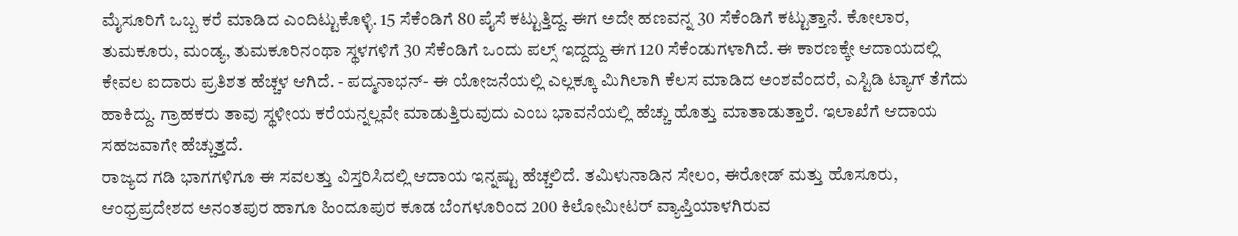ಮೈಸೂರಿಗೆ ಒಬ್ಬ ಕರೆ ಮಾಡಿದ ಎಂದಿಟ್ಟುಕೊಳ್ಳಿ. 15 ಸೆಕೆಂಡಿಗೆ 80 ಪೈಸೆ ಕಟ್ಟುತ್ತಿದ್ದ. ಈಗ ಅದೇ ಹಣವನ್ನ 30 ಸೆಕೆಂಡಿಗೆ ಕಟ್ಟುತ್ತಾನೆ. ಕೋಲಾರ, ತುಮಕೂರು, ಮಂಡ್ಯ, ತುಮಕೂರಿನಂಥಾ ಸ್ಥಳಗಳಿಗೆ 30 ಸೆಕೆಂಡಿಗೆ ಒಂದು ಪಲ್ಸ್ ಇದ್ದದ್ದು ಈಗ 120 ಸೆಕೆಂಡುಗಳಾಗಿದೆ. ಈ ಕಾರಣಕ್ಕೇ ಆದಾಯದಲ್ಲಿ ಕೇವಲ ಐದಾರು ಪ್ರತಿಶತ ಹೆಚ್ಚಳ ಆಗಿದೆ. - ಪದ್ಮನಾಭನ್- ಈ ಯೋಜನೆಯಲ್ಲಿ ಎಲ್ಲಕ್ಕೂ ಮಿಗಿಲಾಗಿ ಕೆಲಸ ಮಾಡಿದ ಅಂಶವೆಂದರೆ, ಎಸ್ಟಿಡಿ ಟ್ಯಾಗ್ ತೆಗೆದು ಹಾಕಿದ್ದು. ಗ್ರಾಹಕರು ತಾವು ಸ್ಥಳೀಯ ಕರೆಯನ್ನಲ್ಲವೇ ಮಾಡುತ್ತಿರುವುದು ಎಂಬ ಭಾವನೆಯಲ್ಲಿ ಹೆಚ್ಚು ಹೊತ್ತು ಮಾತಾಡುತ್ತಾರೆ. ಇಲಾಖೆಗೆ ಆದಾಯ ಸಹಜವಾಗೇ ಹೆಚ್ಚುತ್ತದೆ.
ರಾಜ್ಯದ ಗಡಿ ಭಾಗಗಳಿಗೂ ಈ ಸವಲತ್ತು ವಿಸ್ತರಿಸಿದಲ್ಲಿ ಆದಾಯ ಇನ್ನಷ್ಟು ಹೆಚ್ಚಲಿದೆ. ತಮಿಳುನಾಡಿನ ಸೇಲಂ, ಈರೋಡ್ ಮತ್ತು ಹೊಸೂರು, ಆಂಧ್ರಪ್ರದೇಶದ ಅನಂತಪುರ ಹಾಗೂ ಹಿಂದೂಪುರ ಕೂಡ ಬೆಂಗಳೂರಿಂದ 200 ಕಿಲೋಮೀಟರ್ ವ್ಯಾಪ್ತಿಯಾಳಗಿರುವ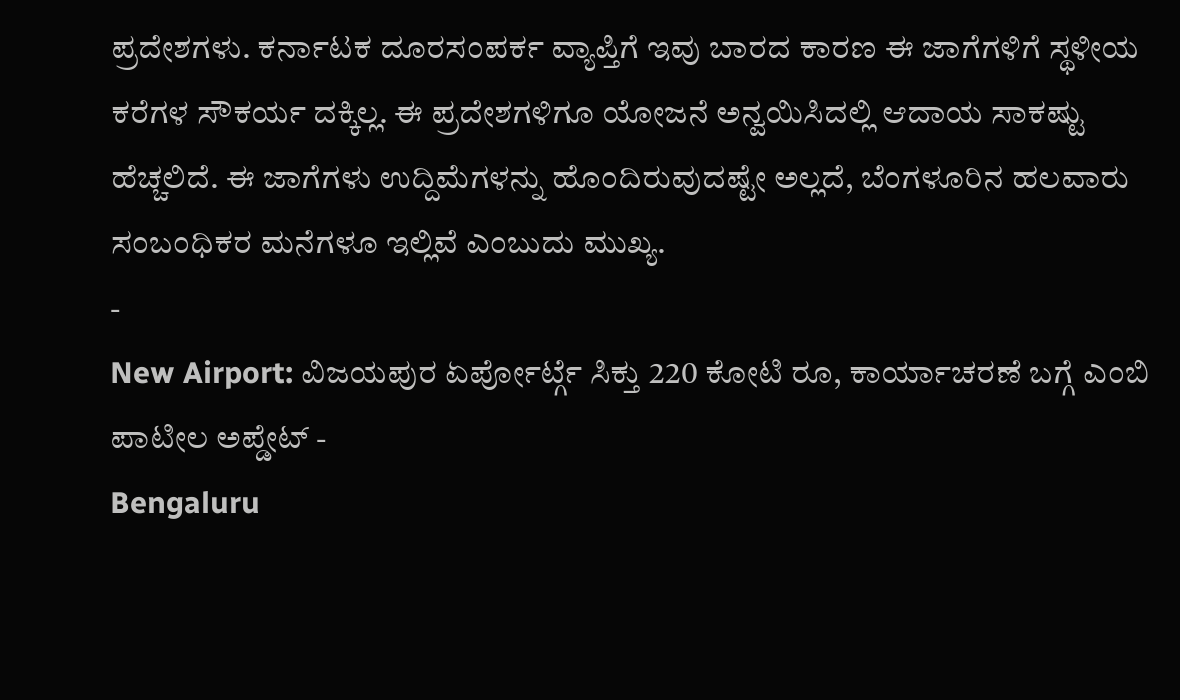ಪ್ರದೇಶಗಳು. ಕರ್ನಾಟಕ ದೂರಸಂಪರ್ಕ ವ್ಯಾಪ್ತಿಗೆ ಇವು ಬಾರದ ಕಾರಣ ಈ ಜಾಗೆಗಳಿಗೆ ಸ್ಥಳೀಯ ಕರೆಗಳ ಸೌಕರ್ಯ ದಕ್ಕಿಲ್ಲ. ಈ ಪ್ರದೇಶಗಳಿಗೂ ಯೋಜನೆ ಅನ್ವಯಿಸಿದಲ್ಲಿ ಆದಾಯ ಸಾಕಷ್ಟು ಹೆಚ್ಚಲಿದೆ. ಈ ಜಾಗೆಗಳು ಉದ್ದಿಮೆಗಳನ್ನು ಹೊಂದಿರುವುದಷ್ಟೇ ಅಲ್ಲದೆ, ಬೆಂಗಳೂರಿನ ಹಲವಾರು ಸಂಬಂಧಿಕರ ಮನೆಗಳೂ ಇಲ್ಲಿವೆ ಎಂಬುದು ಮುಖ್ಯ.
-
New Airport: ವಿಜಯಪುರ ಏರ್ಪೋರ್ಟ್ಗೆ ಸಿಕ್ತು 220 ಕೋಟಿ ರೂ, ಕಾರ್ಯಾಚರಣೆ ಬಗ್ಗೆ ಎಂಬಿ ಪಾಟೀಲ ಅಪ್ಡೇಟ್ -
Bengaluru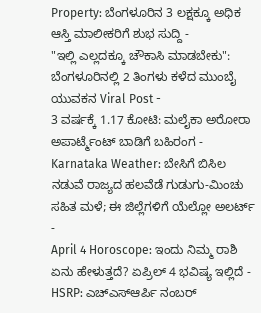Property: ಬೆಂಗಳೂರಿನ 3 ಲಕ್ಷಕ್ಕೂ ಅಧಿಕ ಆಸ್ತಿ ಮಾಲೀಕರಿಗೆ ಶುಭ ಸುದ್ದಿ -
"ಇಲ್ಲಿ ಎಲ್ಲದಕ್ಕೂ ಚೌಕಾಸಿ ಮಾಡಬೇಕು": ಬೆಂಗಳೂರಿನಲ್ಲಿ 2 ತಿಂಗಳು ಕಳೆದ ಮುಂಬೈ ಯುವಕನ Viral Post -
3 ವರ್ಷಕ್ಕೆ 1.17 ಕೋಟಿ: ಮಲೈಕಾ ಅರೋರಾ ಅಪಾರ್ಟ್ಮೆಂಟ್ ಬಾಡಿಗೆ ಬಹಿರಂಗ -
Karnataka Weather: ಬೇಸಿಗೆ ಬಿಸಿಲ ನಡುವೆ ರಾಜ್ಯದ ಹಲವೆಡೆ ಗುಡುಗು-ಮಿಂಚು ಸಹಿತ ಮಳೆ; ಈ ಜಿಲ್ಲೆಗಳಿಗೆ ಯೆಲ್ಲೋ ಅಲರ್ಟ್ -
April 4 Horoscope: ಇಂದು ನಿಮ್ಮ ರಾಶಿ ಏನು ಹೇಳುತ್ತದೆ? ಏಪ್ರಿಲ್ 4 ಭವಿಷ್ಯ ಇಲ್ಲಿದೆ -
HSRP: ಎಚ್ಎಸ್ಆರ್ಪಿ ನಂಬರ್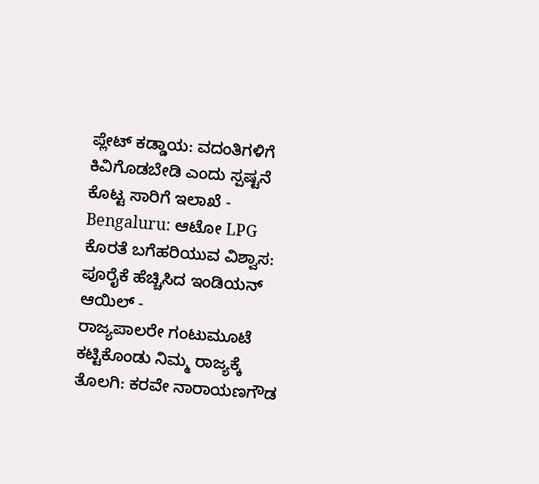ಪ್ಲೇಟ್ ಕಡ್ಡಾಯ: ವದಂತಿಗಳಿಗೆ ಕಿವಿಗೊಡಬೇಡಿ ಎಂದು ಸ್ಪಷ್ಟನೆ ಕೊಟ್ಟ ಸಾರಿಗೆ ಇಲಾಖೆ -
Bengaluru: ಆಟೋ LPG ಕೊರತೆ ಬಗೆಹರಿಯುವ ವಿಶ್ವಾಸ: ಪೂರೈಕೆ ಹೆಚ್ಚಿಸಿದ ಇಂಡಿಯನ್ ಆಯಿಲ್ -
ರಾಜ್ಯಪಾಲರೇ ಗಂಟುಮೂಟೆ ಕಟ್ಟಿಕೊಂಡು ನಿಮ್ಮ ರಾಜ್ಯಕ್ಕೆ ತೊಲಗಿ: ಕರವೇ ನಾರಾಯಣಗೌಡ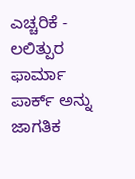ಎಚ್ಚರಿಕೆ -
ಲಲಿತ್ಪುರ ಫಾರ್ಮಾ ಪಾರ್ಕ್ ಅನ್ನು ಜಾಗತಿಕ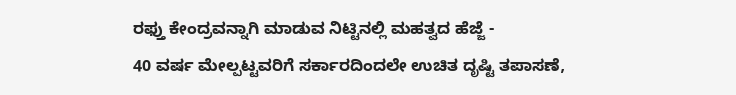ರಫ್ತು ಕೇಂದ್ರವನ್ನಾಗಿ ಮಾಡುವ ನಿಟ್ಟಿನಲ್ಲಿ ಮಹತ್ವದ ಹೆಜ್ಜೆ -
40 ವರ್ಷ ಮೇಲ್ಪಟ್ಟವರಿಗೆ ಸರ್ಕಾರದಿಂದಲೇ ಉಚಿತ ದೃಷ್ಟಿ ತಪಾಸಣೆ,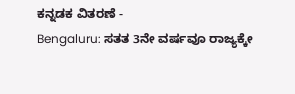ಕನ್ನಡಕ ವಿತರಣೆ -
Bengaluru: ಸತತ 3ನೇ ವರ್ಷವೂ ರಾಜ್ಯಕ್ಕೇ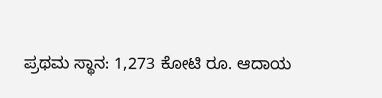ಪ್ರಥಮ ಸ್ಥಾನ: 1,273 ಕೋಟಿ ರೂ. ಆದಾಯ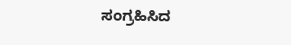ಸಂಗ್ರಹಿಸಿದ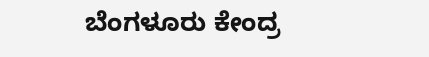ಬೆಂಗಳೂರು ಕೇಂದ್ರ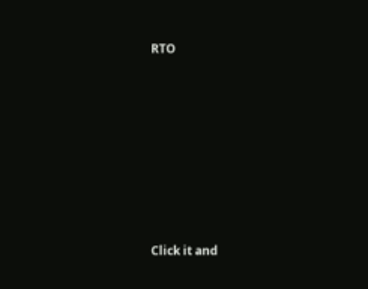RTO












Click it and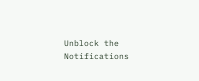Unblock the Notifications